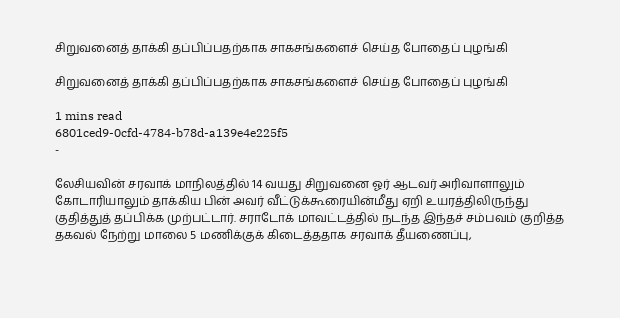சிறுவனைத் தாக்கி தப்பிப்பதற்காக சாகசங்களைச் செய்த போதைப் புழங்கி

சிறுவனைத் தாக்கி தப்பிப்பதற்காக சாகசங்களைச் செய்த போதைப் புழங்கி

1 mins read
6801ced9-0cfd-4784-b78d-a139e4e225f5
-

லேசியவின் சரவாக் மாநிலத்தில் 14 வயது சிறுவனை ஓர் ஆடவர் அரிவாளாலும் கோடாரியாலும் தாக்கிய பின் அவர் வீட்டுக்கூரையின்மீது ஏறி உயரத்திலிருந்து குதித்துத் தப்பிக்க முற்பட்டார். சராடோக் மாவட்டத்தில் நடந்த இந்தச் சம்பவம் குறித்த தகவல் நேற்று மாலை 5 மணிக்குக் கிடைத்ததாக சரவாக் தீயணைப்பு,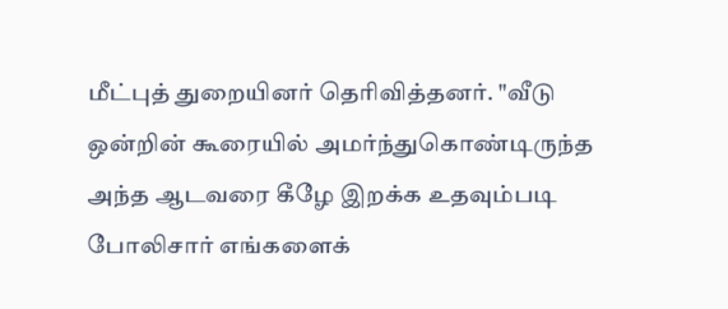மீட்புத் துறையினர் தெரிவித்தனர். "வீடு ஒன்றின் கூரையில் அமர்ந்துகொண்டிருந்த அந்த ஆடவரை கீழே இறக்க உதவும்படி போலிசார் எங்களைக்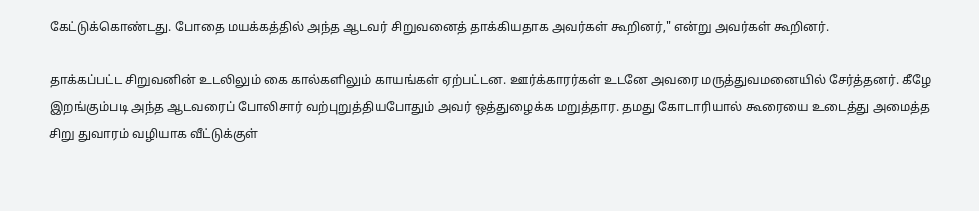கேட்டுக்கொண்டது. போதை மயக்கத்தில் அந்த ஆடவர் சிறுவனைத் தாக்கியதாக அவர்கள் கூறினர்," என்று அவர்கள் கூறினர்.

தாக்கப்பட்ட சிறுவனின் உடலிலும் கை கால்களிலும் காயங்கள் ஏற்பட்டன. ஊர்க்காரர்கள் உடனே அவரை மருத்துவமனையில் சேர்த்தனர். கீழே இறங்கும்படி அந்த ஆடவரைப் போலிசார் வற்புறுத்தியபோதும் அவர் ஒத்துழைக்க மறுத்தார. தமது கோடாரியால் கூரையை உடைத்து அமைத்த சிறு துவாரம் வழியாக வீட்டுக்குள்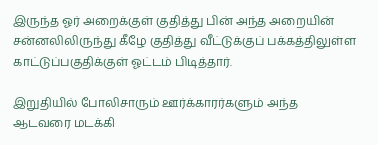இருந்த ஓர் அறைக்குள் குதித்து பின் அந்த அறையின் சன்னலிலிருந்து கீழே குதித்து வீட்டுக்குப் பக்கத்திலுள்ள காட்டுப்பகுதிக்குள் ஓட்டம் பிடித்தார்.

இறுதியில் போலிசாரும் ஊர்க்காரர்களும் அந்த ஆடவரை மடக்கி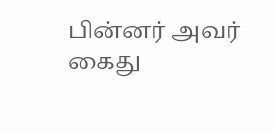பின்னர் அவர் கைது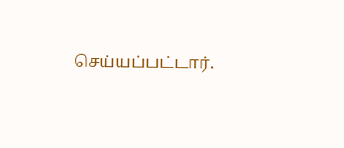செய்யப்பட்டார்.